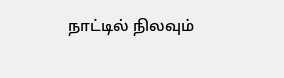நாட்டில் நிலவும்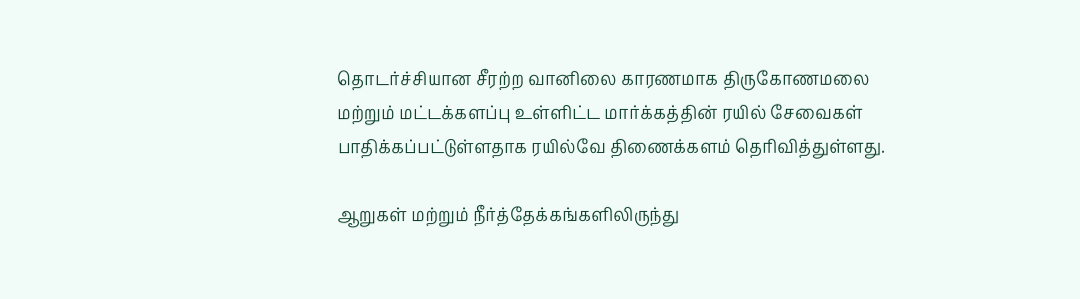தொடர்ச்சியான சீரற்ற வானிலை காரணமாக திருகோணமலை மற்றும் மட்டக்களப்பு உள்ளிட்ட மார்க்கத்தின் ரயில் சேவைகள் பாதிக்கப்பட்டுள்ளதாக ரயில்வே திணைக்களம் தெரிவித்துள்ளது.

ஆறுகள் மற்றும் நீர்த்தேக்கங்களிலிருந்து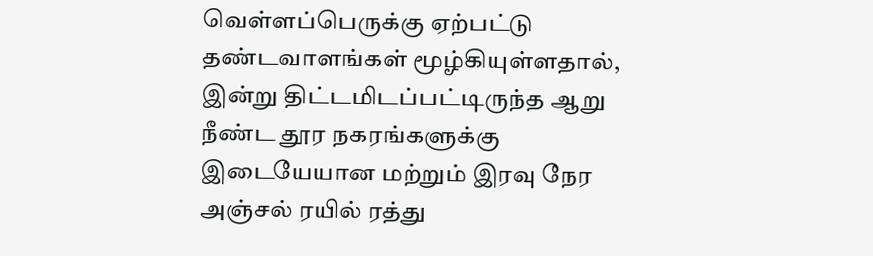வெள்ளப்பெருக்கு ஏற்பட்டு தண்டவாளங்கள் மூழ்கியுள்ளதால், இன்று திட்டமிடப்பட்டிருந்த ஆறு நீண்ட தூர நகரங்களுக்கு இடையேயான மற்றும் இரவு நேர அஞ்சல் ரயில் ரத்து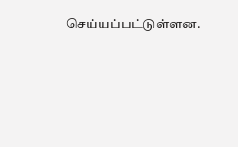செய்யப்பட்டுள்ளன.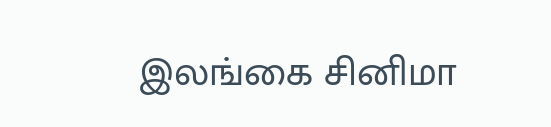இலங்கை சினிமா